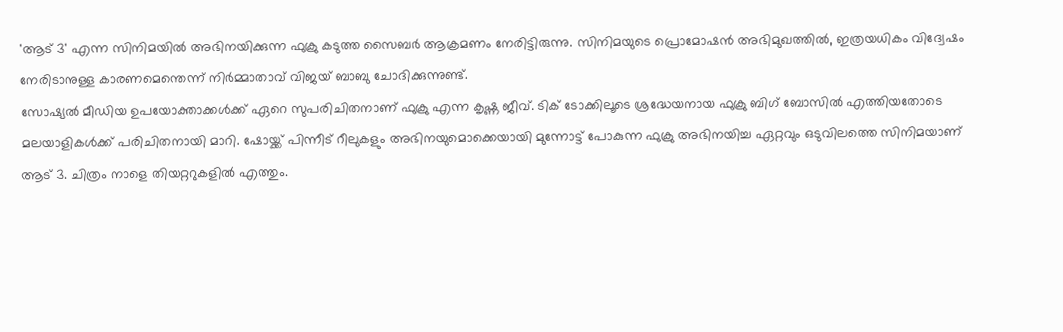'ആട് 3' എന്ന സിനിമയിൽ അഭിനയിക്കുന്ന ഫുക്രു കടുത്ത സൈബർ ആക്രമണം നേരിട്ടിരുന്നു. സിനിമയുടെ പ്രൊമോഷൻ അഭിമുഖത്തിൽ, ഇത്രയധികം വിദ്വേഷം നേരിടാനുള്ള കാരണമെന്തെന്ന് നിർമ്മാതാവ് വിജയ് ബാബു ചോദിക്കുന്നുണ്ട്.
സോഷ്യൽ മീഡിയ ഉപയോക്താക്കൾക്ക് ഏറെ സുപരിചിതനാണ് ഫുക്രു എന്ന കൃഷ്ണ ജീവ്. ടിക് ടോക്കിലൂടെ ശ്രദ്ധേയനായ ഫുക്രു ബിഗ് ബോസിൽ എത്തിയതോടെ മലയാളികൾക്ക് പരിചിതനായി മാറി. ഷോയ്ക്ക് പിന്നീട് റീലുകളും അഭിനയുമൊക്കെയായി മുന്നോട്ട് പോകുന്ന ഫുക്രു അഭിനയിച്ച ഏറ്റവും ഒടുവിലത്തെ സിനിമയാണ് ആട് 3. ചിത്രം നാളെ തിയറ്ററുകളിൽ എത്തും.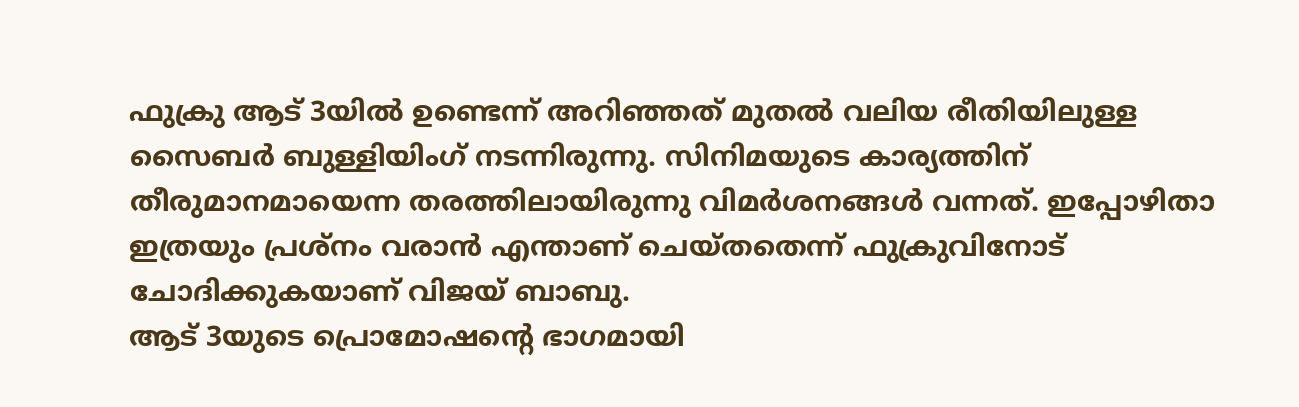ഫുക്രു ആട് 3യിൽ ഉണ്ടെന്ന് അറിഞ്ഞത് മുതൽ വലിയ രീതിയിലുള്ള സൈബർ ബുള്ളിയിംഗ് നടന്നിരുന്നു. സിനിമയുടെ കാര്യത്തിന് തീരുമാനമായെന്ന തരത്തിലായിരുന്നു വിമർശനങ്ങൾ വന്നത്. ഇപ്പോഴിതാ ഇത്രയും പ്രശ്നം വരാൻ എന്താണ് ചെയ്തതെന്ന് ഫുക്രുവിനോട് ചോദിക്കുകയാണ് വിജയ് ബാബു.
ആട് 3യുടെ പ്രൊമോഷന്റെ ഭാഗമായി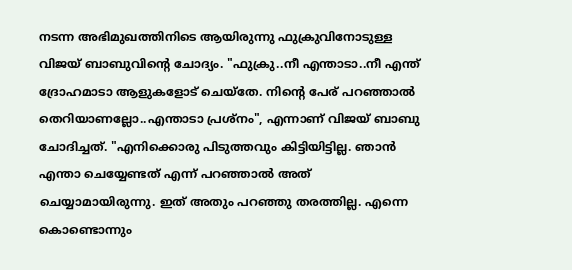നടന്ന അഭിമുഖത്തിനിടെ ആയിരുന്നു ഫുക്രുവിനോടുള്ള വിജയ് ബാബുവിന്റെ ചോദ്യം. "ഫുക്രു..നീ എന്താടാ..നീ എന്ത് ദ്രോഹമാടാ ആളുകളോട് ചെയ്തേ. നിന്റെ പേര് പറഞ്ഞാൽ തെറിയാണല്ലോ..എന്താടാ പ്രശ്നം", എന്നാണ് വിജയ് ബാബു ചോദിച്ചത്. "എനിക്കൊരു പിടുത്തവും കിട്ടിയിട്ടില്ല. ഞാൻ എന്താ ചെയ്യേണ്ടത് എന്ന് പറഞ്ഞാൽ അത് ചെയ്യാമായിരുന്നു. ഇത് അതും പറഞ്ഞു തരത്തില്ല. എന്നെ കൊണ്ടൊന്നും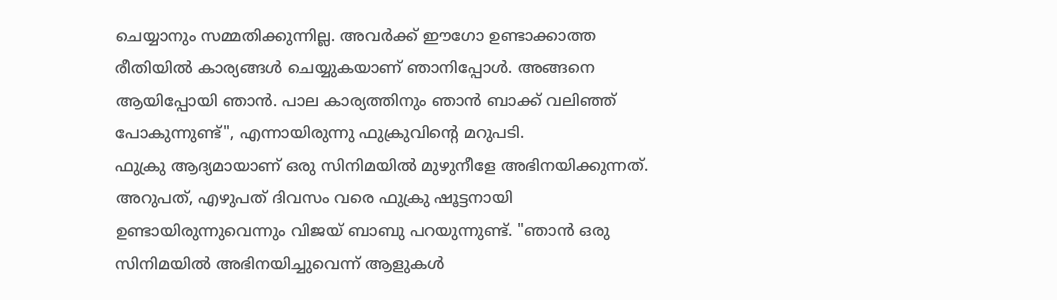ചെയ്യാനും സമ്മതിക്കുന്നില്ല. അവർക്ക് ഈഗോ ഉണ്ടാക്കാത്ത രീതിയിൽ കാര്യങ്ങൾ ചെയ്യുകയാണ് ഞാനിപ്പോൾ. അങ്ങനെ ആയിപ്പോയി ഞാൻ. പാല കാര്യത്തിനും ഞാൻ ബാക്ക് വലിഞ്ഞ് പോകുന്നുണ്ട്", എന്നായിരുന്നു ഫുക്രുവിന്റെ മറുപടി.
ഫുക്രു ആദ്യമായാണ് ഒരു സിനിമയിൽ മുഴുനീളേ അഭിനയിക്കുന്നത്. അറുപത്, എഴുപത് ദിവസം വരെ ഫുക്രു ഷൂട്ടനായി ഉണ്ടായിരുന്നുവെന്നും വിജയ് ബാബു പറയുന്നുണ്ട്. "ഞാൻ ഒരു സിനിമയിൽ അഭിനയിച്ചുവെന്ന് ആളുകൾ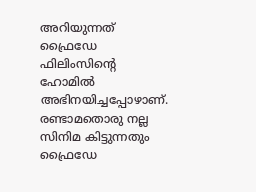അറിയുന്നത് ഫ്രൈഡേ ഫിലിംസിന്റെ ഹോമിൽ അഭിനയിച്ചപ്പോഴാണ്. രണ്ടാമതൊരു നല്ല സിനിമ കിട്ടുന്നതും ഫ്രൈഡേ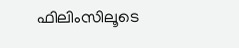ഫിലിംസിലൂടെ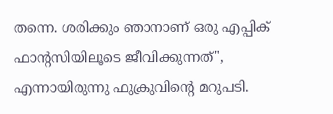തന്നെ. ശരിക്കും ഞാനാണ് ഒരു എപ്പിക് ഫാന്റസിയിലൂടെ ജീവിക്കുന്നത്", എന്നായിരുന്നു ഫുക്രുവിന്റെ മറുപടി.